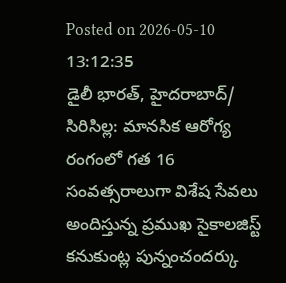Posted on 2026-05-10 13:12:35
డైలీ భారత్, హైదరాబాద్/ సిరిసిల్ల: మానసిక ఆరోగ్య రంగంలో గత 16 సంవత్సరాలుగా విశేష సేవలు అందిస్తున్న ప్రముఖ సైకాలజిస్ట్ కనుకుంట్ల పున్నంచందర్కు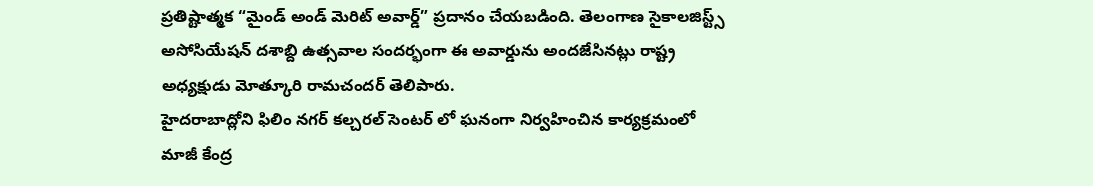ప్రతిష్టాత్మక “మైండ్ అండ్ మెరిట్ అవార్డ్” ప్రదానం చేయబడింది. తెలంగాణ సైకాలజిస్ట్స్ అసోసియేషన్ దశాబ్ది ఉత్సవాల సందర్భంగా ఈ అవార్డును అందజేసినట్లు రాష్ట్ర అధ్యక్షుడు మోత్కూరి రామచందర్ తెలిపారు.
హైదరాబాద్లోని ఫిలిం నగర్ కల్చరల్ సెంటర్ లో ఘనంగా నిర్వహించిన కార్యక్రమంలో మాజీ కేంద్ర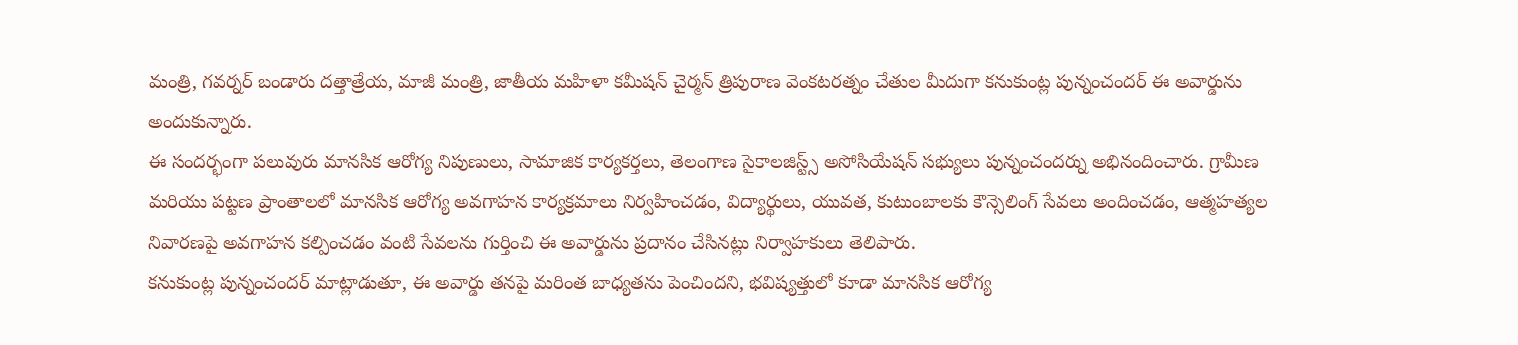మంత్రి, గవర్నర్ బండారు దత్తాత్రేయ, మాజీ మంత్రి, జాతీయ మహిళా కమీషన్ చైర్మన్ త్రిపురాణ వెంకటరత్నం చేతుల మీదుగా కనుకుంట్ల పున్నంచందర్ ఈ అవార్డును అందుకున్నారు.
ఈ సందర్భంగా పలువురు మానసిక ఆరోగ్య నిపుణులు, సామాజిక కార్యకర్తలు, తెలంగాణ సైకాలజిస్ట్స్ అసోసియేషన్ సభ్యులు పున్నంచందర్ను అభినందించారు. గ్రామీణ మరియు పట్టణ ప్రాంతాలలో మానసిక ఆరోగ్య అవగాహన కార్యక్రమాలు నిర్వహించడం, విద్యార్థులు, యువత, కుటుంబాలకు కౌన్సెలింగ్ సేవలు అందించడం, ఆత్మహత్యల నివారణపై అవగాహన కల్పించడం వంటి సేవలను గుర్తించి ఈ అవార్డును ప్రదానం చేసినట్లు నిర్వాహకులు తెలిపారు.
కనుకుంట్ల పున్నంచందర్ మాట్లాడుతూ, ఈ అవార్డు తనపై మరింత బాధ్యతను పెంచిందని, భవిష్యత్తులో కూడా మానసిక ఆరోగ్య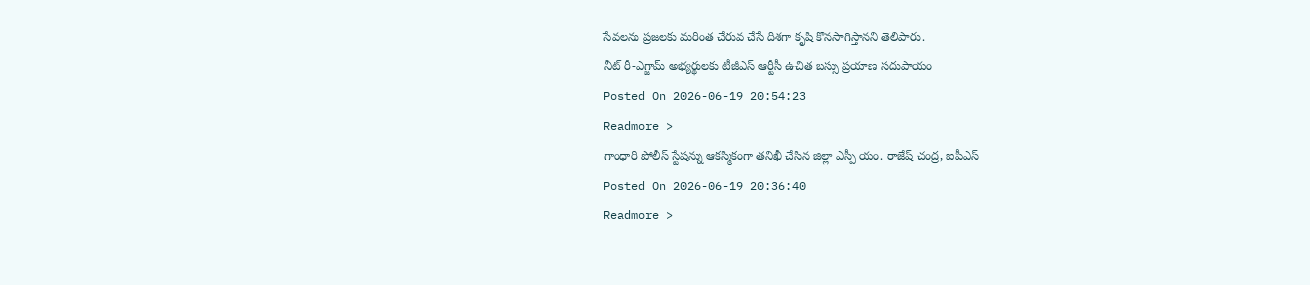సేవలను ప్రజలకు మరింత చేరువ చేసే దిశగా కృషి కొనసాగిస్తానని తెలిపారు.
నీట్ రీ-ఎగ్జామ్ అభ్యర్థులకు టీజీఎస్ ఆర్టీసీ ఉచిత బస్సు ప్రయాణ సదుపాయం
Posted On 2026-06-19 20:54:23
Readmore >
గాంధారి పోలీస్ స్టేషన్ను ఆకస్మికంగా తనిఖీ చేసిన జిల్లా ఎస్పీ యం. రాజేష్ చంద్ర, ఐపీఎస్
Posted On 2026-06-19 20:36:40
Readmore >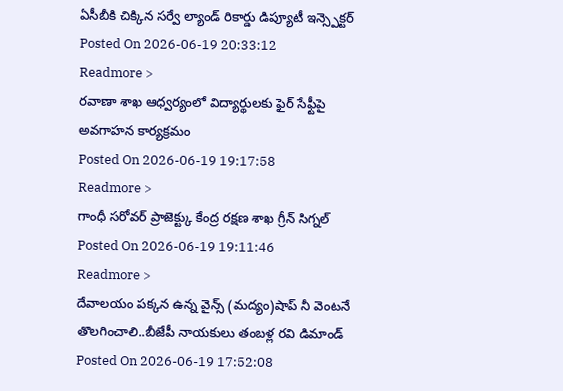ఏసీబీకి చిక్కిన సర్వే ల్యాండ్ రికార్డు డిప్యూటీ ఇన్స్పెక్టర్
Posted On 2026-06-19 20:33:12
Readmore >
రవాణా శాఖ ఆధ్వర్యంలో విద్యార్థులకు ఫైర్ సేఫ్టీపై అవగాహన కార్యక్రమం
Posted On 2026-06-19 19:17:58
Readmore >
గాంధీ సరోవర్ ప్రాజెక్ట్కు కేంద్ర రక్షణ శాఖ గ్రీన్ సిగ్నల్
Posted On 2026-06-19 19:11:46
Readmore >
దేవాలయం పక్కన ఉన్న వైన్స్ (మద్యం)షాప్ నీ వెంటనే తొలగించాలి..బీజేపీ నాయకులు తంబళ్ల రవి డిమాండ్
Posted On 2026-06-19 17:52:08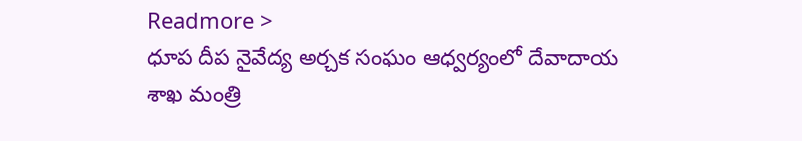Readmore >
ధూప దీప నైవేద్య అర్చక సంఘం ఆధ్వర్యంలో దేవాదాయ శాఖ మంత్రి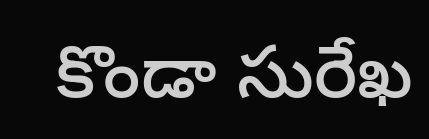కొండా సురేఖ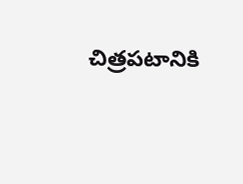చిత్రపటానికి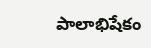పాలాభిషేకం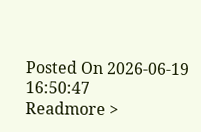Posted On 2026-06-19 16:50:47
Readmore >